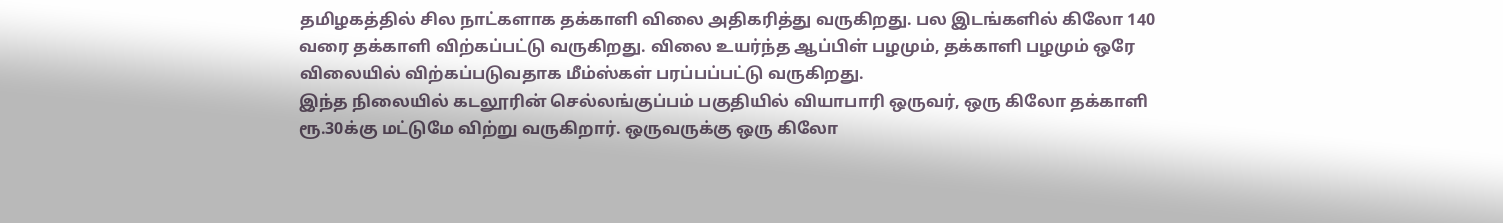தமிழகத்தில் சில நாட்களாக தக்காளி விலை அதிகரித்து வருகிறது. பல இடங்களில் கிலோ 140 வரை தக்காளி விற்கப்பட்டு வருகிறது. விலை உயர்ந்த ஆப்பிள் பழமும், தக்காளி பழமும் ஒரே விலையில் விற்கப்படுவதாக மீம்ஸ்கள் பரப்பப்பட்டு வருகிறது.
இந்த நிலையில் கடலூரின் செல்லங்குப்பம் பகுதியில் வியாபாரி ஒருவர், ஒரு கிலோ தக்காளி ரூ.30க்கு மட்டுமே விற்று வருகிறார். ஒருவருக்கு ஒரு கிலோ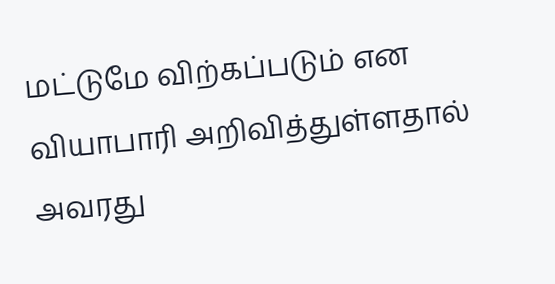மட்டுமே விற்கப்படும் என வியாபாரி அறிவித்துள்ளதால் அவரது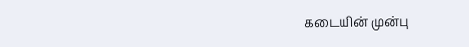கடையின் முன்பு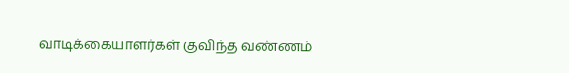வாடிக்கையாளர்கள் குவிந்த வண்ணம்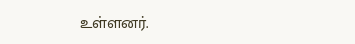உள்ளனர்.